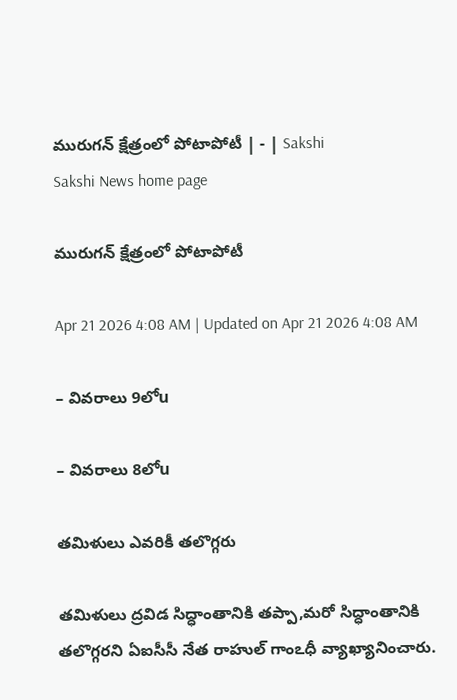మురుగన్‌ క్షేత్రంలో పోటాపోటీ | - | Sakshi
Sakshi News home page

మురుగన్‌ క్షేత్రంలో పోటాపోటీ

Apr 21 2026 4:08 AM | Updated on Apr 21 2026 4:08 AM

– వివరాలు 9లోu

– వివరాలు 8లోu

తమిళులు ఎవరికీ తలొగ్గరు

తమిళులు ద్రవిడ సిద్ధాంతానికి తప్పా,మరో సిద్ధాంతానికి తలొగ్గరని ఏఐసీసీ నేత రాహుల్‌ గాంఽధీ వ్యాఖ్యానించారు.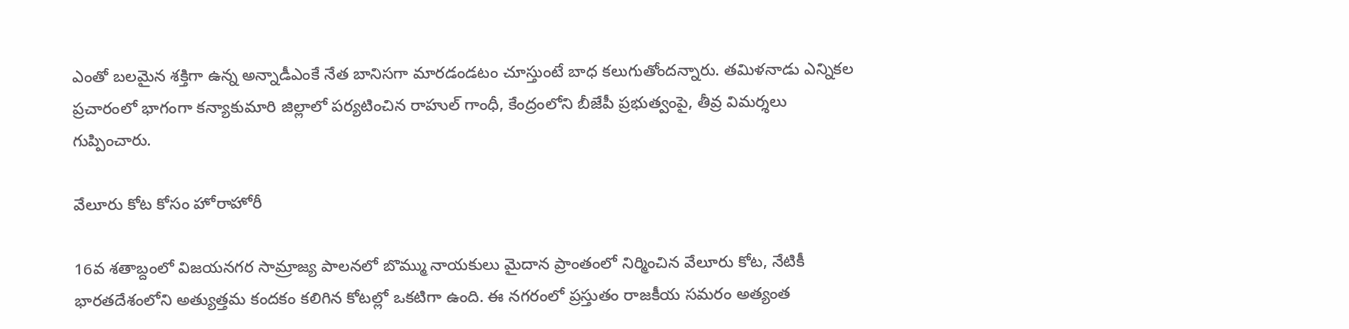ఎంతో బలమైన శక్తిగా ఉన్న అన్నాడీఎంకే నేత బానిసగా మారడండటం చూస్తుంటే బాధ కలుగుతోందన్నారు. తమిళనాడు ఎన్నికల ప్రచారంలో భాగంగా కన్యాకుమారి జిల్లాలో పర్యటించిన రాహుల్‌ గాంధీ, కేంద్రంలోని బీజేపీ ప్రభుత్వంపై, తీవ్ర విమర్శలు గుప్పించారు.

వేలూరు కోట కోసం హోరాహోరీ

16వ శతాబ్దంలో విజయనగర సామ్రాజ్య పాలనలో బొమ్ము నాయకులు మైదాన ప్రాంతంలో నిర్మించిన వేలూరు కోట, నేటికీ భారతదేశంలోని అత్యుత్తమ కందకం కలిగిన కోటల్లో ఒకటిగా ఉంది. ఈ నగరంలో ప్రస్తుతం రాజకీయ సమరం అత్యంత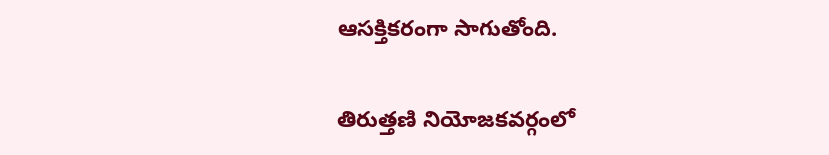ఆసక్తికరంగా సాగుతోంది.

తిరుత్తణి నియోజకవర్గంలో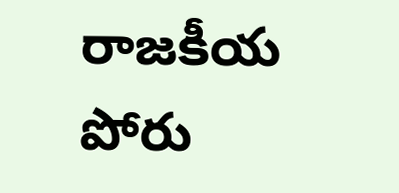రాజకీయ పోరు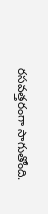రసవత్తరంగా సాగుతోంది.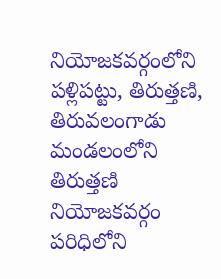నియోజకవర్గంలోని పళ్లిపట్టు, తిరుత్తణి, తిరువలంగాడు మండలంలోని తిరుత్తణి నియోజకవర్గం పరిధిలోని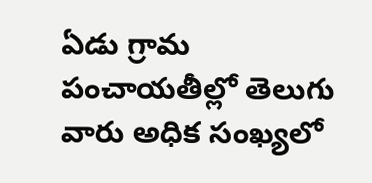ఏడు గ్రామ పంచాయతీల్లో తెలుగు వారు అధిక సంఖ్యలో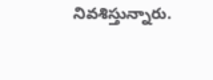నివశిస్తున్నారు.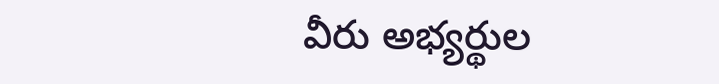వీరు అభ్యర్థుల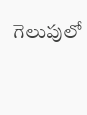గెలుపులో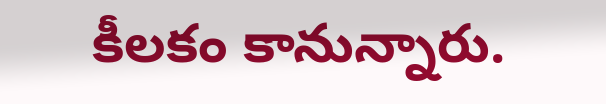కీలకం కానున్నారు.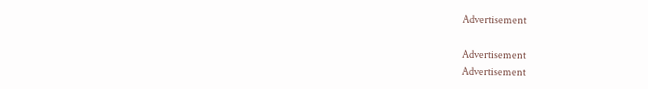Advertisement

Advertisement
Advertisement